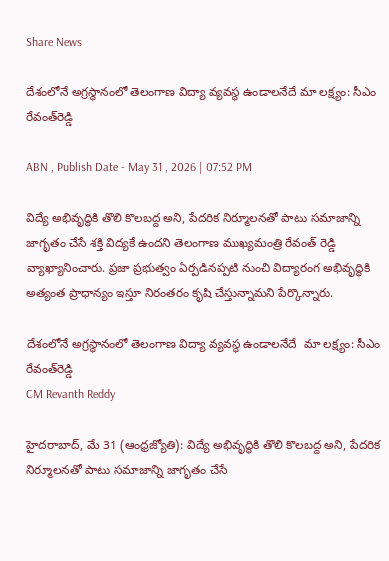Share News

దేశంలోనే అగ్రస్థానంలో తెలంగాణ విద్యా వ్యవస్థ ఉండాలనేదే మా లక్ష్యం: సీఎం రేవంత్‌రెడ్డి

ABN , Publish Date - May 31 , 2026 | 07:52 PM

విద్యే అభివృద్ధికి తొలి కొలబద్ద అని, పేదరిక నిర్మూలనతో పాటు సమాజాన్ని జాగృతం చేసే శక్తి విద్యకే ఉందని తెలంగాణ ముఖ్యమంత్రి రేవంత్ రెడ్డి వ్యాఖ్యానించారు. ప్రజా ప్రభుత్వం ఏర్పడినప్పటి నుంచి విద్యారంగ అభివృద్ధికి అత్యంత ప్రాధాన్యం ఇస్తూ నిరంతరం కృషి చేస్తున్నామని పేర్కొన్నారు.

దేశంలోనే అగ్రస్థానంలో తెలంగాణ విద్యా వ్యవస్థ ఉండాలనేదే  మా లక్ష్యం: సీఎం రేవంత్‌రెడ్డి
CM Revanth Reddy

హైదరాబాద్, మే 31 (ఆంధ్రజ్యోతి): విద్యే అభివృద్ధికి తొలి కొలబద్ద అని, పేదరిక నిర్మూలనతో పాటు సమాజాన్ని జాగృతం చేసే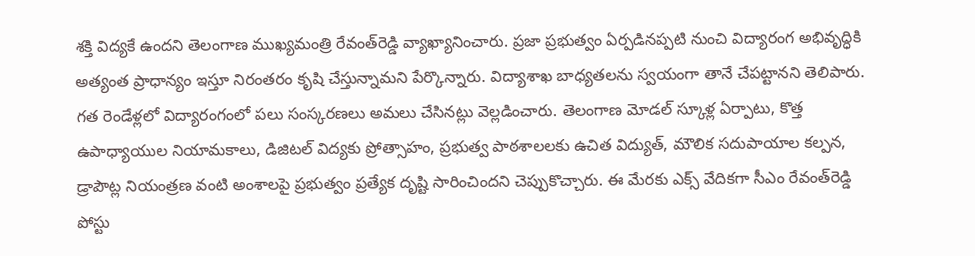శక్తి విద్యకే ఉందని తెలంగాణ ముఖ్యమంత్రి రేవంత్‌రెడ్డి వ్యాఖ్యానించారు. ప్రజా ప్రభుత్వం ఏర్పడినప్పటి నుంచి విద్యారంగ అభివృద్ధికి అత్యంత ప్రాధాన్యం ఇస్తూ నిరంతరం కృషి చేస్తున్నామని పేర్కొన్నారు. విద్యాశాఖ బాధ్యతలను స్వయంగా తానే చేపట్టానని తెలిపారు. గత రెండేళ్లలో విద్యారంగంలో పలు సంస్కరణలు అమలు చేసినట్లు వెల్లడించారు. తెలంగాణ మోడల్ స్కూళ్ల ఏర్పాటు, కొత్త ఉపాధ్యాయుల నియామకాలు, డిజిటల్ విద్యకు ప్రోత్సాహం, ప్రభుత్వ పాఠశాలలకు ఉచిత విద్యుత్, మౌలిక సదుపాయాల కల్పన, డ్రాపౌట్ల నియంత్రణ వంటి అంశాలపై ప్రభుత్వం ప్రత్యేక దృష్టి సారించిందని చెప్పుకొచ్చారు. ఈ మేరకు ఎక్స్ వేదికగా సీఎం రేవంత్‌రెడ్డి పోస్టు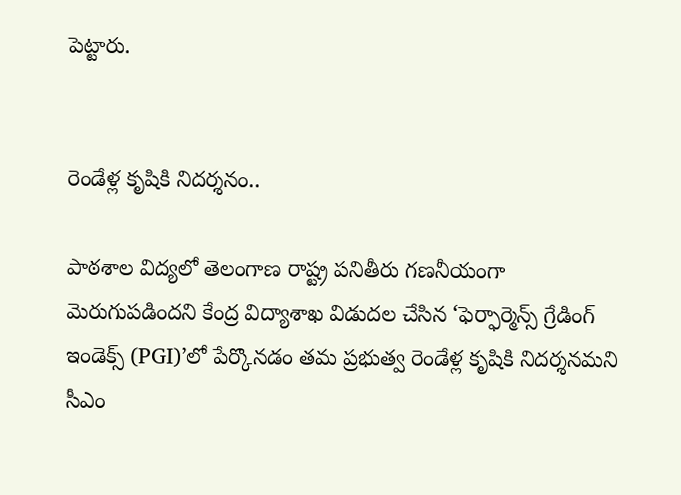పెట్టారు.


రెండేళ్ల కృషికి నిదర్శనం..

పాఠశాల విద్యలో తెలంగాణ రాష్ట్ర పనితీరు గణనీయంగా మెరుగుపడిందని కేంద్ర విద్యాశాఖ విడుదల చేసిన ‘ఫెర్ఫార్మెన్స్ గ్రేడింగ్ ఇండెక్స్ (PGI)’లో పేర్కొనడం తమ ప్రభుత్వ రెండేళ్ల కృషికి నిదర్శనమని సీఎం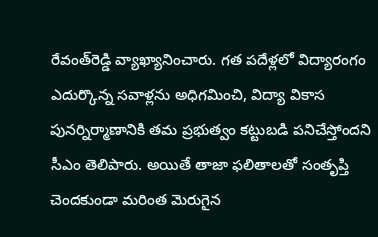రేవంత్‌రెడ్డి వ్యాఖ్యానించారు. గత పదేళ్లలో విద్యారంగం ఎదుర్కొన్న సవాళ్లను అధిగమించి, విద్యా వికాస పునర్నిర్మాణానికి తమ ప్రభుత్వం కట్టుబడి పనిచేస్తోందని సీఎం తెలిపారు. అయితే తాజా ఫలితాలతో సంతృప్తి చెందకుండా మరింత మెరుగైన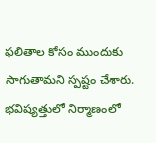ఫలితాల కోసం ముందుకు సాగుతామని స్పష్టం చేశారు. భవిష్యత్తులో నిర్మాణంలో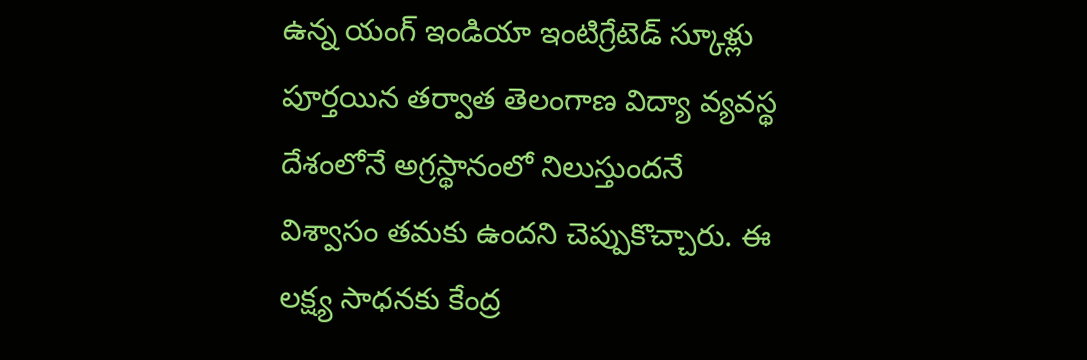ఉన్న యంగ్ ఇండియా ఇంటిగ్రేటెడ్ స్కూళ్లు పూర్తయిన తర్వాత తెలంగాణ విద్యా వ్యవస్థ దేశంలోనే అగ్రస్థానంలో నిలుస్తుందనే విశ్వాసం తమకు ఉందని చెప్పుకొచ్చారు. ఈ లక్ష్య సాధనకు కేంద్ర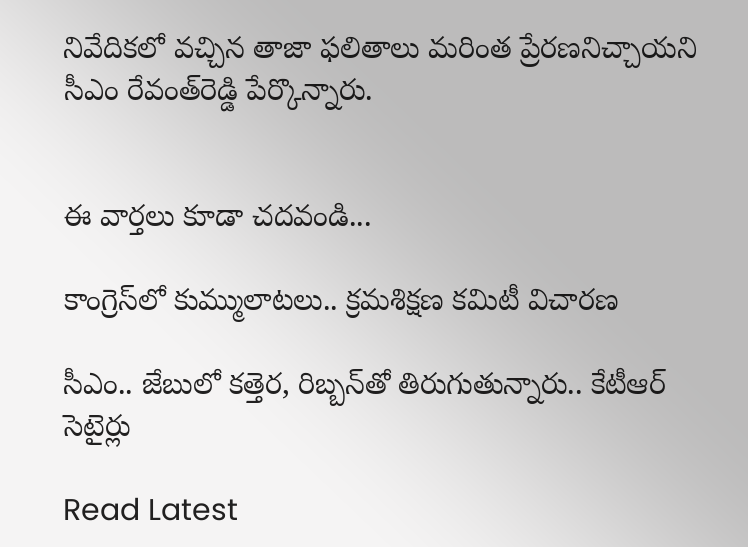నివేదికలో వచ్చిన తాజా ఫలితాలు మరింత ప్రేరణనిచ్చాయని సీఎం రేవంత్‌రెడ్డి పేర్కొన్నారు.


ఈ వార్తలు కూడా చదవండి...

కాంగ్రెస్‌లో కుమ్ములాటలు.. క్రమశిక్షణ కమిటీ విచారణ

సీఎం.. జేబులో కత్తెర, రిబ్బన్‌తో తిరుగుతున్నారు.. కేటీఆర్ సెటైర్లు

Read Latest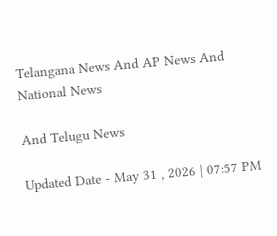Telangana News And AP News And National News

And Telugu News

Updated Date - May 31 , 2026 | 07:57 PM